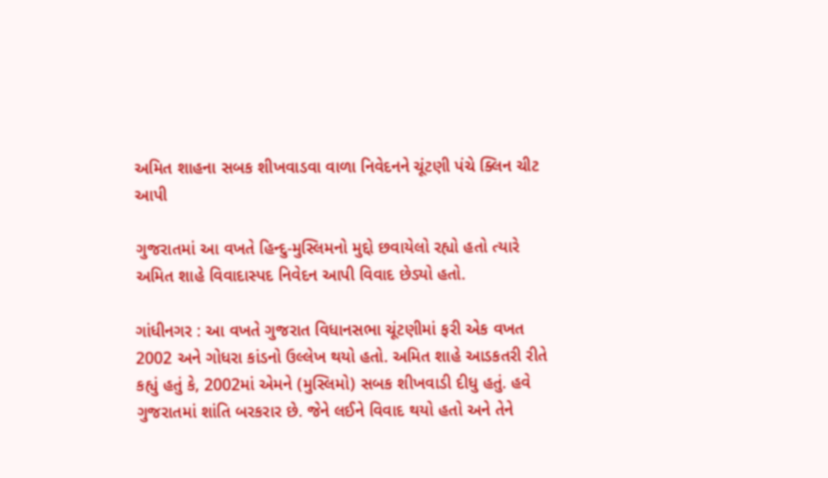અમિત શાહના સબક શીખવાડવા વાળા નિવેદનને ચૂંટણી પંચે ક્લિન ચીટ આપી

ગુજરાતમાં આ વખતે હિન્દુ-મુસ્લિમનો મુદ્દો છવાયેલો રહ્યો હતો ત્યારે અમિત શાહે વિવાદાસ્પદ નિવેદન આપી વિવાદ છેડ્યો હતો.

ગાંધીનગર : આ વખતે ગુજરાત વિધાનસભા ચૂંટણીમાં ફરી એક વખત 2002 અને ગોધરા કાંડનો ઉલ્લેખ થયો હતો. અમિત શાહે આડકતરી રીતે કહ્યું હતું કે, 2002માં એમને (મુસ્લિમો) સબક શીખવાડી દીધુ હતું. હવે ગુજરાતમાં શાંતિ બરકરાર છે. જેને લઈને વિવાદ થયો હતો અને તેને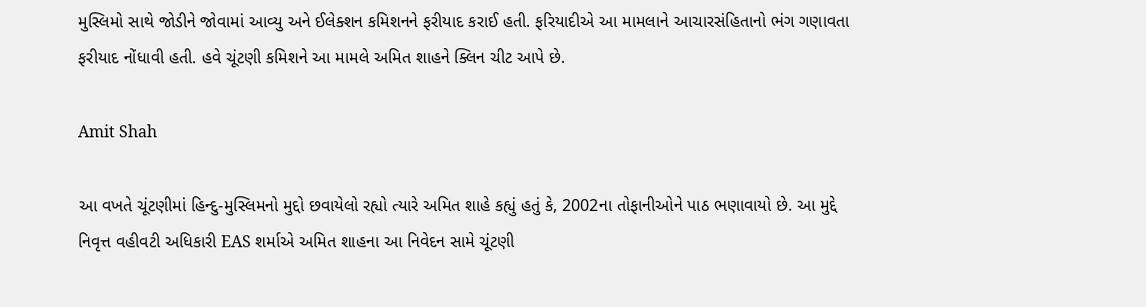મુસ્લિમો સાથે જોડીને જોવામાં આવ્યુ અને ઈલેક્શન કમિશનને ફરીયાદ કરાઈ હતી. ફરિયાદીએ આ મામલાને આચારસંહિતાનો ભંગ ગણાવતા ફરીયાદ નોંધાવી હતી. હવે ચૂંટણી કમિશને આ મામલે અમિત શાહને ક્લિન ચીટ આપે છે.

Amit Shah

આ વખતે ચૂંટણીમાં હિન્દુ-મુસ્લિમનો મુદ્દો છવાયેલો રહ્યો ત્યારે અમિત શાહે કહ્યું હતું કે, 2002ના તોફાનીઓને પાઠ ભણાવાયો છે. આ મુદ્દે નિવૃત્ત વહીવટી અધિકારી EAS શર્માએ અમિત શાહના આ નિવેદન સામે ચૂંટણી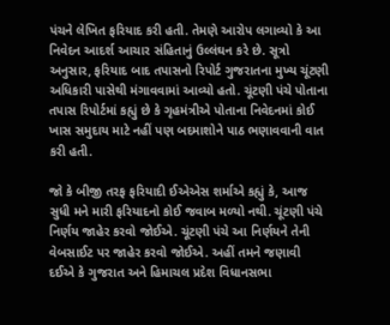પંચને લેખિત ફરિયાદ કરી હતી. તેમણે આરોપ લગાવ્યો કે આ નિવેદન આદર્શ આચાર સંહિતાનું ઉલ્લંઘન કરે છે. સૂત્રો અનુસાર, ફરિયાદ બાદ તપાસનો રિપોર્ટ ગુજરાતના મુખ્ય ચૂંટણી અધિકારી પાસેથી મંગાવવામાં આવ્યો હતો. ચૂંટણી પંચે પોતાના તપાસ રિપોર્ટમાં કહ્યું છે કે ગૃહમંત્રીએ પોતાના નિવેદનમાં કોઈ ખાસ સમુદાય માટે નહીં પણ બદમાશોને પાઠ ભણાવવાની વાત કરી હતી.

જો કે બીજી તરફ ફરિયાદી ઈએએસ શર્માએ કહ્યું કે, આજ સુધી મને મારી ફરિયાદનો કોઈ જવાબ મળ્યો નથી. ચૂંટણી પંચે નિર્ણય જાહેર કરવો જોઈએ. ચૂંટણી પંચે આ નિર્ણયને તેની વેબસાઈટ પર જાહેર કરવો જોઈએ. અહીં તમને જણાવી દઈએ કે ગુજરાત અને હિમાચલ પ્રદેશ વિધાનસભા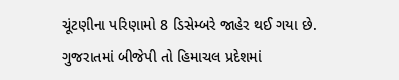ચૂંટણીના પરિણામો 8 ડિસેમ્બરે જાહેર થઈ ગયા છે. ગુજરાતમાં બીજેપી તો હિમાચલ પ્રદેશમાં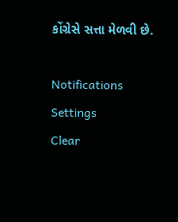કોંગ્રેસે સત્તા મેળવી છે.

Notifications
Settings
Clear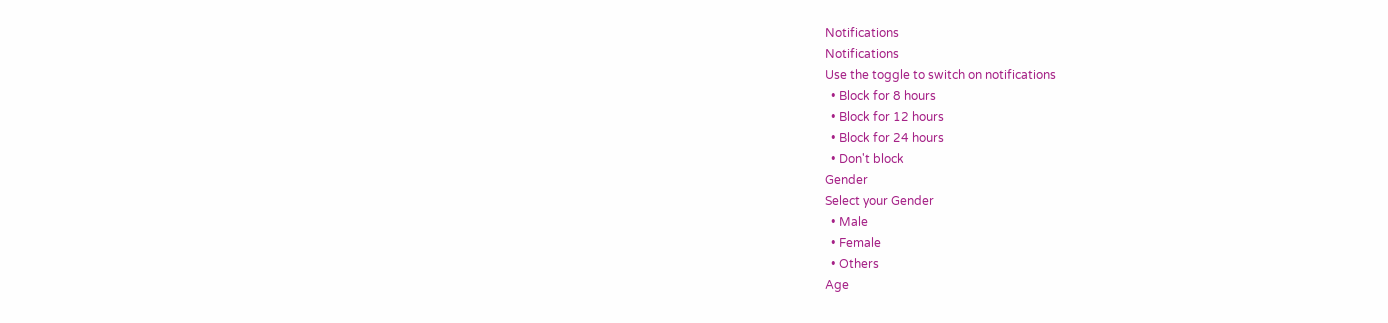Notifications
Notifications
Use the toggle to switch on notifications
  • Block for 8 hours
  • Block for 12 hours
  • Block for 24 hours
  • Don't block
Gender
Select your Gender
  • Male
  • Female
  • Others
Age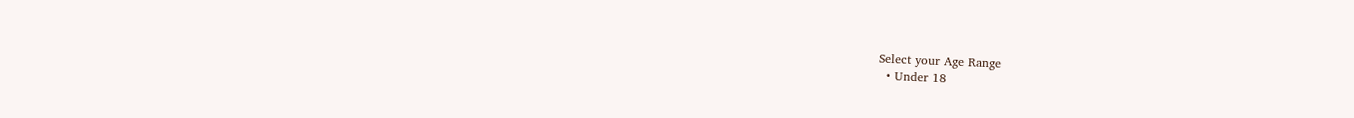Select your Age Range
  • Under 18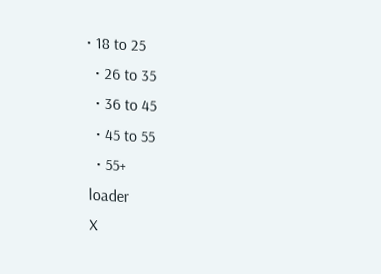• 18 to 25
  • 26 to 35
  • 36 to 45
  • 45 to 55
  • 55+
loader
X